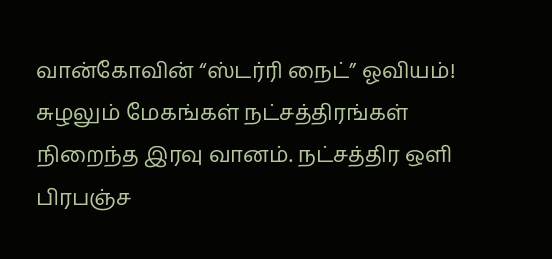வான்கோவின் “ஸ்டர்ரி நைட்” ஓவியம்!
சுழலும் மேகங்கள் நட்சத்திரங்கள் நிறைந்த இரவு வானம். நட்சத்திர ஒளி பிரபஞ்ச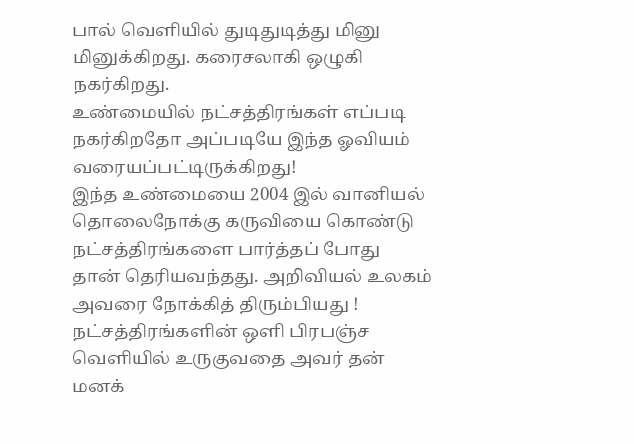பால் வெளியில் துடிதுடித்து மினு மினுக்கிறது. கரைசலாகி ஒழுகி நகர்கிறது.
உண்மையில் நட்சத்திரங்கள் எப்படி நகர்கிறதோ அப்படியே இந்த ஓவியம் வரையப்பட்டிருக்கிறது!
இந்த உண்மையை 2004 இல் வானியல் தொலைநோக்கு கருவியை கொண்டு நட்சத்திரங்களை பார்த்தப் போது தான் தெரியவந்தது. அறிவியல் உலகம் அவரை நோக்கித் திரும்பியது !
நட்சத்திரங்களின் ஒளி பிரபஞ்ச வெளியில் உருகுவதை அவர் தன் மனக்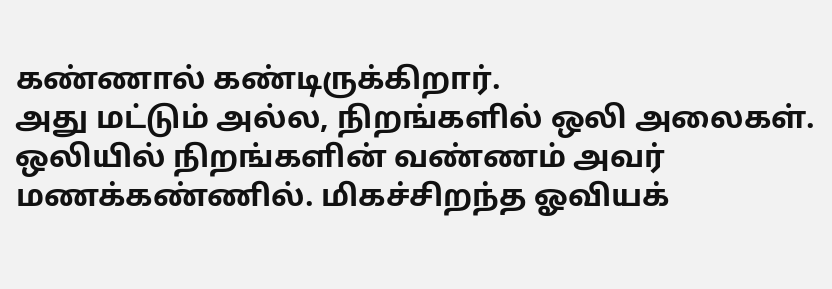கண்ணால் கண்டிருக்கிறார்.
அது மட்டும் அல்ல, நிறங்களில் ஒலி அலைகள். ஒலியில் நிறங்களின் வண்ணம் அவர் மணக்கண்ணில். மிகச்சிறந்த ஓவியக்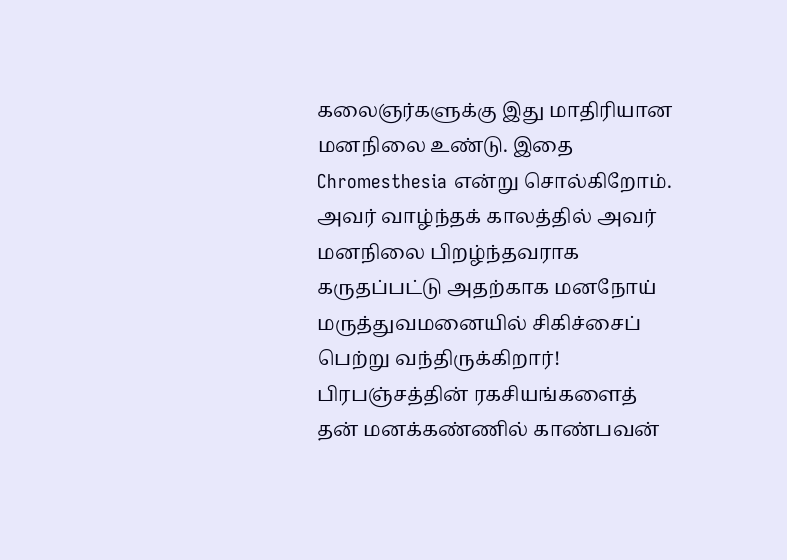கலைஞர்களுக்கு இது மாதிரியான மனநிலை உண்டு. இதை Chromesthesia என்று சொல்கிறோம்.
அவர் வாழ்ந்தக் காலத்தில் அவர் மனநிலை பிறழ்ந்தவராக கருதப்பட்டு அதற்காக மனநோய் மருத்துவமனையில் சிகிச்சைப் பெற்று வந்திருக்கிறார்!
பிரபஞ்சத்தின் ரகசியங்களைத் தன் மனக்கண்ணில் காண்பவன்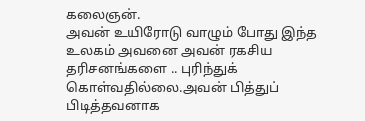கலைஞன்.
அவன் உயிரோடு வாழும் போது இந்த உலகம் அவனை அவன் ரகசிய தரிசனங்களை .. புரிந்துக் கொள்வதில்லை.அவன் பித்துப் பிடித்தவனாக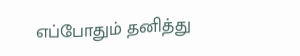எப்போதும் தனித்து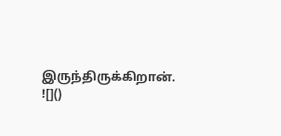இருந்திருக்கிறான்.
![]()